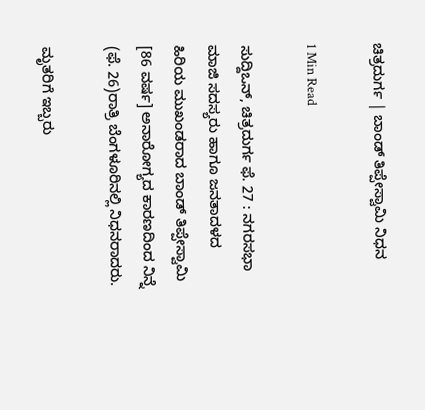ಚಿತ್ರದುರ್ಗ | ಬಾಂಡ್ ತಿಪ್ಪೇಸ್ವಾಮಿ ನಿಧನ

1 Min Read

ಸುದ್ದಿಒನ್, ಚಿತ್ರದುರ್ಗ ಫೆ. 27 : ನಗರಸಭಾ ಮಾಜಿ ಸದಸ್ಯರು ಹಾಗೂ ಜನತಾದಳದ ಹಿರಿಯ ಮುಖಂಡರಾದ ಬಾಂಡ್ ತಿಪ್ಪೇಸ್ವಾಮಿ [86 ವರ್ಷ] ಅನಾರೋಗ್ಯದ ಕಾರಣದಿಂದ ನಿನ್ನೆ (ಫೆ. 26)ರಾತ್ರಿ ಬೆಂಗಳೂರಿನಲ್ಲಿ ನಿಧನರಾದರು.

ಮೃತರಿಗೆ ಇಬ್ಬರು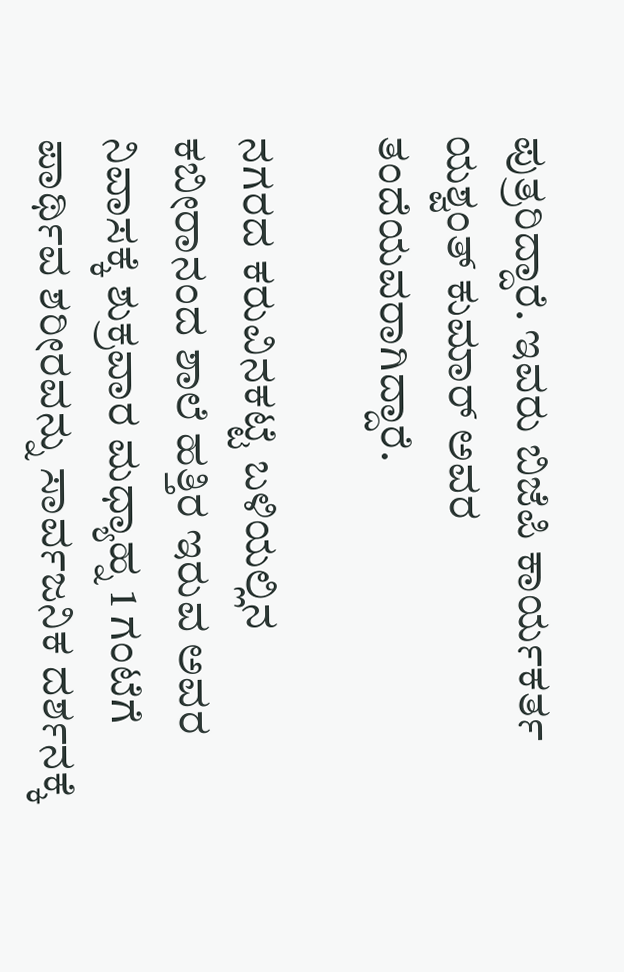ಪುತ್ರರಿದ್ದಾರೆ. ಇವರು ಬಿಜೆಪಿ ಕಾರ್ಯಕರ್ತ ಯಶ್ವಂತ್ ಕುಮಾರ್ ಅವರ ತಂದೆಯವರಾಗಿದ್ದಾರೆ.

ನಗರದ ಕರುವಿನಕಟ್ಟೆ ಬಳಿಯಲ್ಲಿನ ಕಬೀರಾನಂದ ಶಾಲೆ ಹತ್ತಿರ ಇರುವ ಅವರ ನಿವಾಸಕ್ಕೆ ಶುಕ್ರವಾರ ಮಧ್ಯಾಹ್ನ 1 ಗಂಟೆಗೆ ಪಾರ್ಥಿವ ಶರೀರವನ್ನು ಸಾರ್ವಜನಿಕ ದರ್ಶನಕ್ಕೆ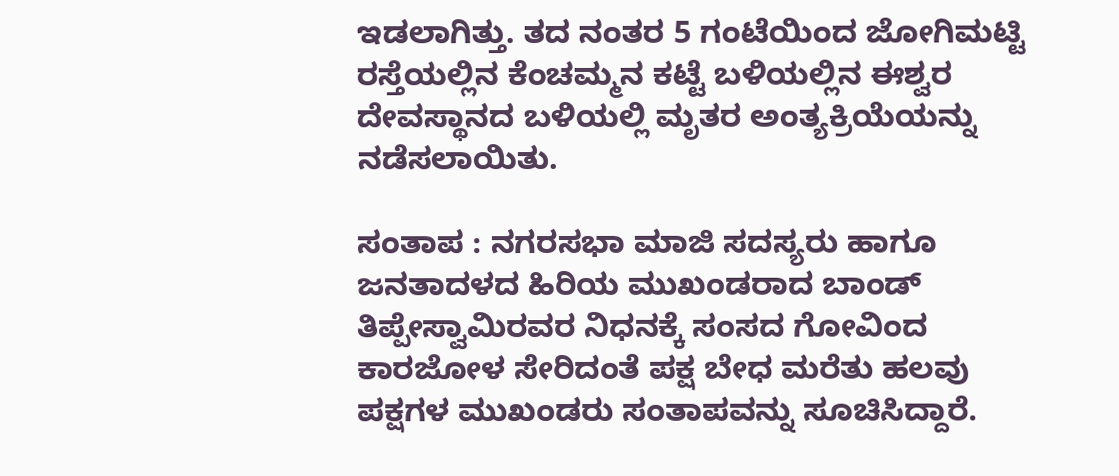ಇಡಲಾಗಿತ್ತು. ತದ ನಂತರ 5 ಗಂಟೆಯಿಂದ ಜೋಗಿಮಟ್ಟಿ ರಸ್ತೆಯಲ್ಲಿನ ಕೆಂಚಮ್ಮನ ಕಟ್ಟೆ ಬಳಿಯಲ್ಲಿನ ಈಶ್ವರ ದೇವಸ್ಥಾನದ ಬಳಿಯಲ್ಲಿ ಮೃತರ ಅಂತ್ಯಕ್ರಿಯೆಯನ್ನು ನಡೆಸಲಾಯಿತು.

ಸಂತಾಪ : ನಗರಸಭಾ ಮಾಜಿ ಸದಸ್ಯರು ಹಾಗೂ ಜನತಾದಳದ ಹಿರಿಯ ಮುಖಂಡರಾದ ಬಾಂಡ್ ತಿಪ್ಪೇಸ್ವಾಮಿರವರ ನಿಧನಕ್ಕೆ ಸಂಸದ ಗೋವಿಂದ ಕಾರಜೋಳ ಸೇರಿದಂತೆ ಪಕ್ಷ ಬೇಧ ಮರೆತು ಹಲವು ಪಕ್ಷಗಳ ಮುಖಂಡರು ಸಂತಾಪವನ್ನು ಸೂಚಿಸಿದ್ದಾರೆ.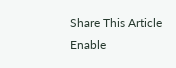Share This Article
Enable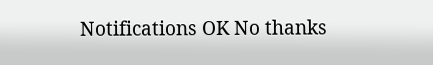Notifications OK No thanks